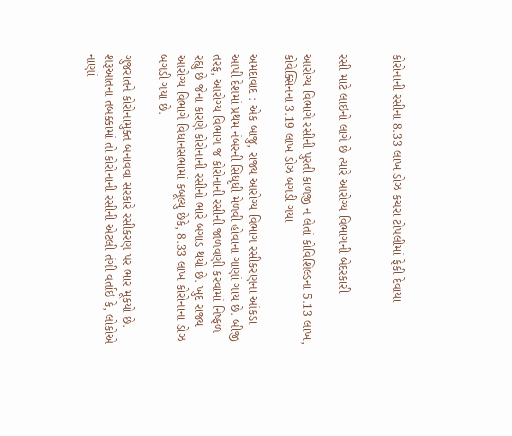કોરોનાની રસીના 8.33 લાખ ડોઝ કચરા ટોપલીમાં ફેકી દેવાયા


રસી માટે લાઇનો લાગે છે ત્યારે આરોગ્ય વિભાગની બેદરકારી

આરોગ્ય વિભાગે રસીની પુરતી કાળજી ન લેતાં કોવિશિલ્ડના 5.13 લાખ, કોવેક્સિનના 3.19 લાખ ડોઝ બગડી ગયા

અમદાવાદ : એક બાજુ, રાજ્ય આરોગ્ય વિભાગ રસીકરણના આંકડા આપી દેશમાં પ્રથમ નંબરની સિધૃધી મેળવી હોવાના ગાણાં ગાય છે. બીજી તરફ, આરોગ્ય વિભાગ જ કોરોનાની રસીની જાળવણી કરવામાં નિષ્ફળ રહ્યુ છે જેના કારણે કોરોનાની રસીનો ભારે બગાડ થયો છે. ખુદ રાજ્ય આરોગ્ય વિભાગે વિધાનસભામાં કબૂલ્યુ છેકે, 8.33 લાખ કોરોનાના ડોઝ બગડી ગયા છે.

ગુજરાતને કોરોનામુક્ત બનાવવા સરકારે રસીકરણ પર ભાર મૂકયો છે. શરૂઆતના તબક્કામાં તો કોરોનાની રસીની એટલી તંગી વર્તાઇ કે, લોકોએ નાણાં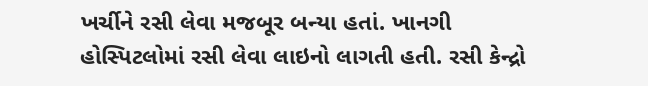ખર્ચીને રસી લેવા મજબૂર બન્યા હતાં. ખાનગી હોસ્પિટલોમાં રસી લેવા લાઇનો લાગતી હતી. રસી કેન્દ્રો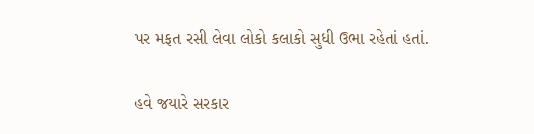પર મફત રસી લેવા લોકો કલાકો સુધી ઉભા રહેતાં હતાં.

હવે જયારે સરકાર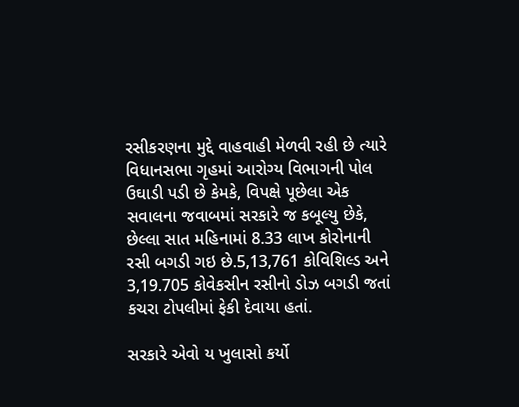રસીકરણના મુદ્દે વાહવાહી મેળવી રહી છે ત્યારે વિધાનસભા ગૃહમાં આરોગ્ય વિભાગની પોલ ઉઘાડી પડી છે કેમકે, વિપક્ષે પૂછેલા એક સવાલના જવાબમાં સરકારે જ કબૂલ્યુ છેકે, છેલ્લા સાત મહિનામાં 8.33 લાખ કોરોનાની રસી બગડી ગઇ છે.5,13,761 કોવિશિલ્ડ અને 3,19.705 કોવેકસીન રસીનો ડોઝ બગડી જતાં કચરા ટોપલીમાં ફેકી દેવાયા હતાં.

સરકારે એવો ય ખુલાસો કર્યો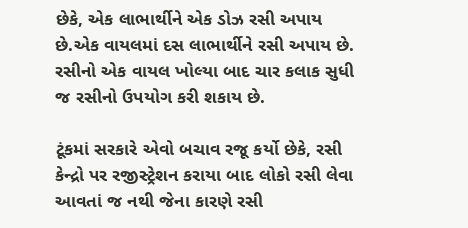છેકે, એક લાભાર્થીને એક ડોઝ રસી અપાય છે.એક વાયલમાં દસ લાભાર્થીને રસી અપાય છે. રસીનો એક વાયલ ખોલ્યા બાદ ચાર કલાક સુધી જ રસીનો ઉપયોગ કરી શકાય છે.

ટૂંકમાં સરકારે એવો બચાવ રજૂ કર્યો છેકે, રસી કેન્દ્રો પર રજીસ્ટ્રેશન કરાયા બાદ લોકો રસી લેવા આવતાં જ નથી જેના કારણે રસી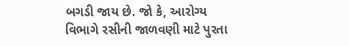બગડી જાય છે. જો કે, આરોગ્ય વિભાગે રસીની જાળવણી માટે પુરતા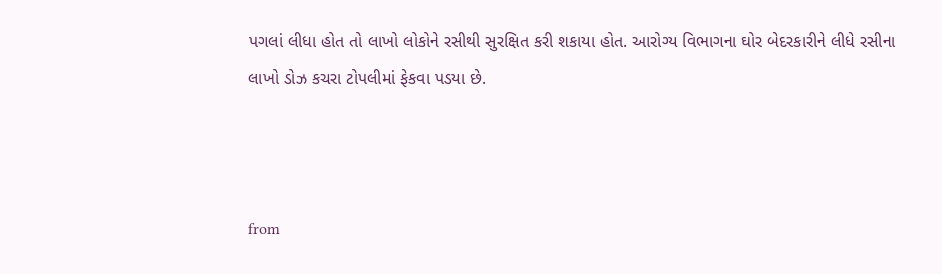પગલાં લીધા હોત તો લાખો લોકોને રસીથી સુરક્ષિત કરી શકાયા હોત. આરોગ્ય વિભાગના ઘોર બેદરકારીને લીધે રસીના લાખો ડોઝ કચરા ટોપલીમાં ફેકવા પડયા છે.



from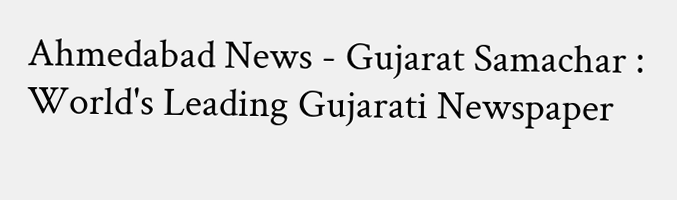Ahmedabad News - Gujarat Samachar : World's Leading Gujarati Newspaper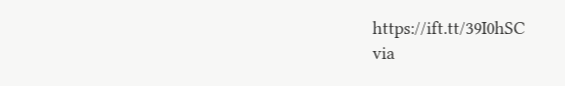https://ift.tt/39I0hSC
via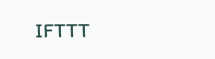IFTTT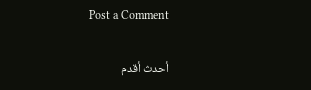Post a Comment

أحدث أقدم